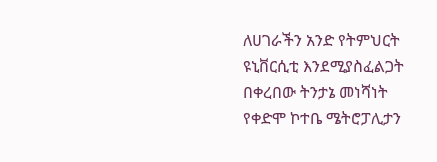ለሀገራችን አንድ የትምህርት ዩኒቨርሲቲ እንደሚያስፈልጋት በቀረበው ትንታኔ መነሻነት የቀድሞ ኮተቤ ሜትሮፓሊታን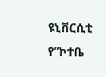ዩኒቨርሲቲ የ”ኮተቤ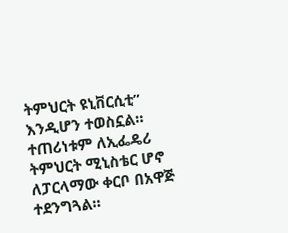ትምህርት ዩኒቨርሲቲ” እንዲሆን ተወስኗል። ተጠሪነቱም ለኢፌዴሪ ትምህርት ሚኒስቴር ሆኖ ለፓርላማው ቀርቦ በአዋጅ ተደንግጓል።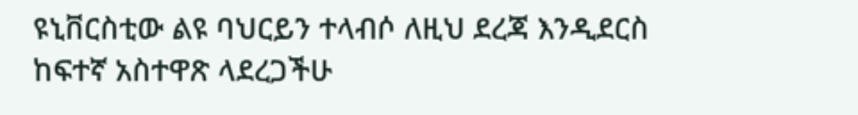ዩኒቨርስቲው ልዩ ባህርይን ተላብሶ ለዚህ ደረጃ እንዲደርስ ከፍተኛ አስተዋጽ ላደረጋችሁ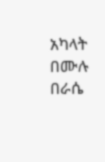አካላት በሙሉ በራሴ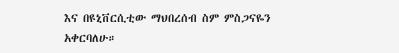እና በዩኒቨርሲቲው ማህበረሰብ ስም ምስጋናዬን አቀርባለሁ።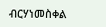ብርሃነመስቀል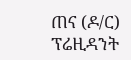ጠና (ዶ/ር)
ፕሬዚዳንት